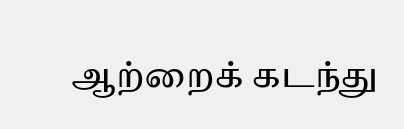ஆற்றைக் கடந்து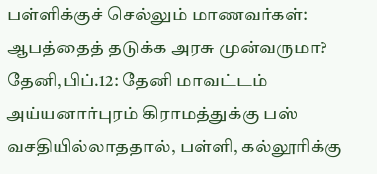பள்ளிக்குச் செல்லும் மாணவர்கள்: ஆபத்தைத் தடுக்க அரசு முன்வருமா?
தேனி,பிப்.12: தேனி மாவட்டம் அய்யனார்புரம் கிராமத்துக்கு பஸ் வசதியில்லாததால், பள்ளி, கல்லூரிக்கு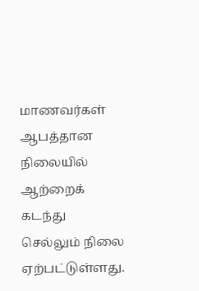மாணவர்கள் ஆபத்தான நிலையில் ஆற்றைக் கடந்து செல்லும் நிலை ஏற்பட்டுள்ளது.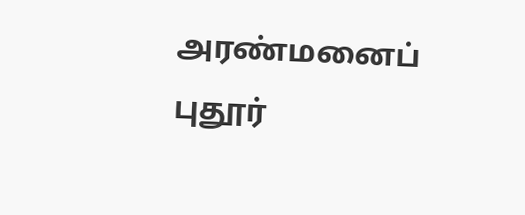அரண்மனைப் புதூர்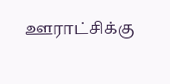ஊராட்சிக்கு